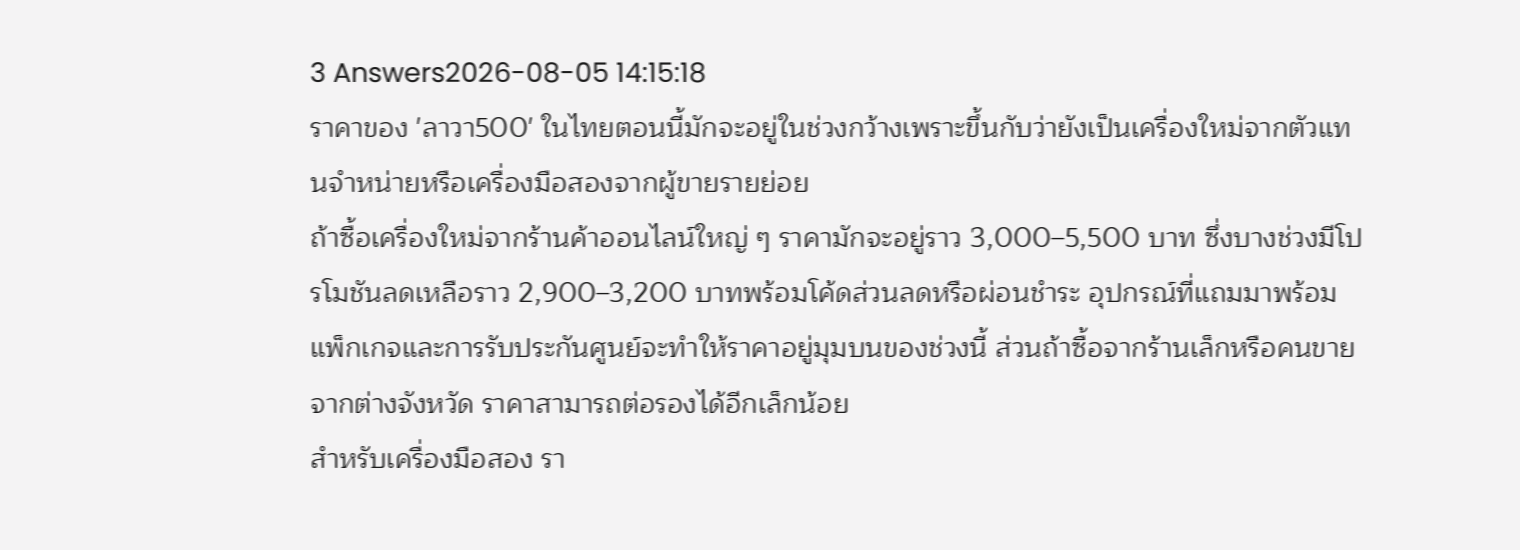3 Answers2026-08-05 14:15:18
ราคาของ 'ลาวา500' ในไทยตอนนี้มักจะอยู่ในช่วงกว้างเพราะขึ้นกับว่ายังเป็นเครื่องใหม่จากตัวแทนจำหน่ายหรือเครื่องมือสองจากผู้ขายรายย่อย
ถ้าซื้อเครื่องใหม่จากร้านค้าออนไลน์ใหญ่ ๆ ราคามักจะอยู่ราว 3,000–5,500 บาท ซึ่งบางช่วงมีโปรโมชันลดเหลือราว 2,900–3,200 บาทพร้อมโค้ดส่วนลดหรือผ่อนชำระ อุปกรณ์ที่แถมมาพร้อมแพ็กเกจและการรับประกันศูนย์จะทำให้ราคาอยู่มุมบนของช่วงนี้ ส่วนถ้าซื้อจากร้านเล็กหรือคนขายจากต่างจังหวัด ราคาสามารถต่อรองได้อีกเล็กน้อย
สำหรับเครื่องมือสอง รา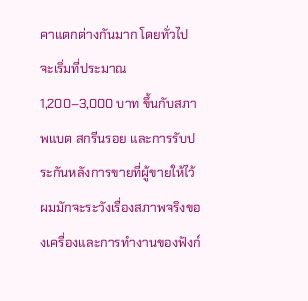คาแตกต่างกันมาก โดยทั่วไปจะเริ่มที่ประมาณ 1,200–3,000 บาท ขึ้นกับสภาพแบต สกรีนรอย และการรับประกันหลังการขายที่ผู้ขายให้ไว้ ผมมักจะระวังเรื่องสภาพจริงของเครื่องและการทำงานของฟังก์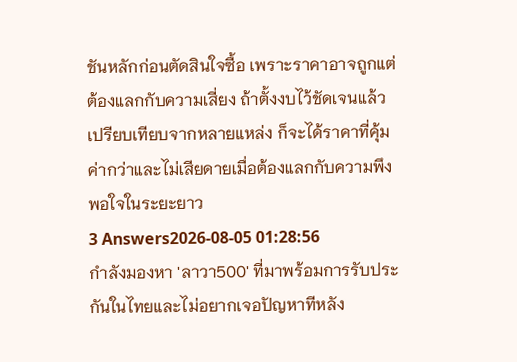ชันหลักก่อนตัดสินใจซื้อ เพราะราคาอาจถูกแต่ต้องแลกกับความเสี่ยง ถ้าตั้งงบไว้ชัดเจนแล้วเปรียบเทียบจากหลายแหล่ง ก็จะได้ราคาที่คุ้มค่ากว่าและไม่เสียดายเมื่อต้องแลกกับความพึงพอใจในระยะยาว
3 Answers2026-08-05 01:28:56
กำลังมองหา 'ลาวา500' ที่มาพร้อมการรับประกันในไทยและไม่อยากเจอปัญหาทีหลัง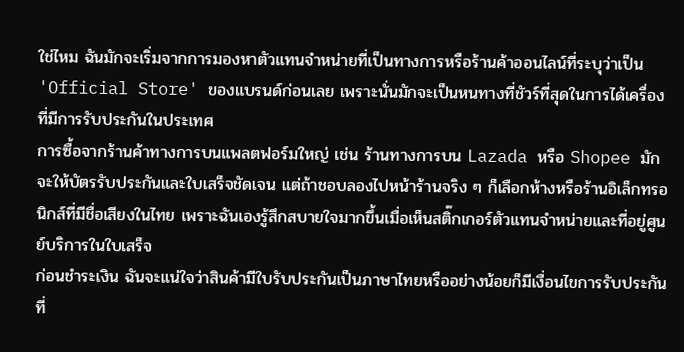ใช่ไหม ฉันมักจะเริ่มจากการมองหาตัวแทนจำหน่ายที่เป็นทางการหรือร้านค้าออนไลน์ที่ระบุว่าเป็น 'Official Store' ของแบรนด์ก่อนเลย เพราะนั่นมักจะเป็นหนทางที่ชัวร์ที่สุดในการได้เครื่องที่มีการรับประกันในประเทศ
การซื้อจากร้านค้าทางการบนแพลตฟอร์มใหญ่ เช่น ร้านทางการบน Lazada หรือ Shopee มักจะให้บัตรรับประกันและใบเสร็จชัดเจน แต่ถ้าชอบลองไปหน้าร้านจริง ๆ ก็เลือกห้างหรือร้านอิเล็กทรอนิกส์ที่มีชื่อเสียงในไทย เพราะฉันเองรู้สึกสบายใจมากขึ้นเมื่อเห็นสติ๊กเกอร์ตัวแทนจำหน่ายและที่อยู่ศูนย์บริการในใบเสร็จ
ก่อนชำระเงิน ฉันจะแน่ใจว่าสินค้ามีใบรับประกันเป็นภาษาไทยหรืออย่างน้อยก็มีเงื่อนไขการรับประกันที่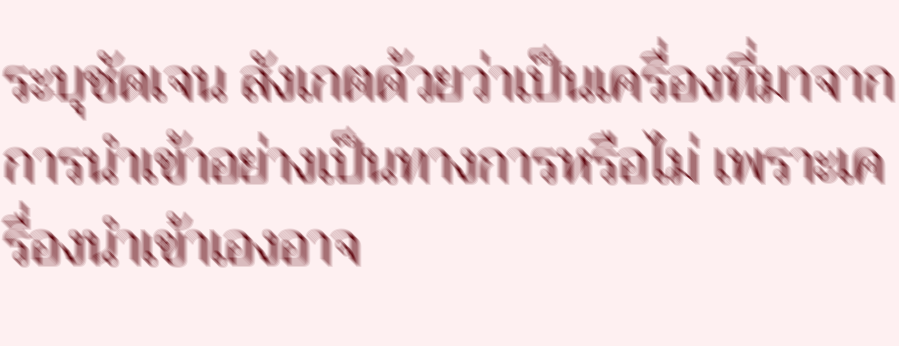ระบุชัดเจน สังเกตด้วยว่าเป็นเครื่องที่มาจากการนำเข้าอย่างเป็นทางการหรือไม่ เพราะเครื่องนำเข้าเองอาจ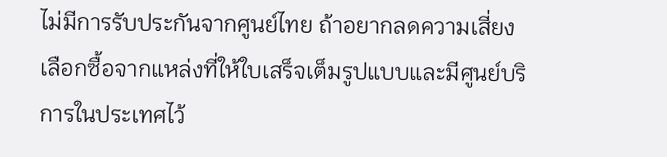ไม่มีการรับประกันจากศูนย์ไทย ถ้าอยากลดความเสี่ยง เลือกซื้อจากแหล่งที่ให้ใบเสร็จเต็มรูปแบบและมีศูนย์บริการในประเทศไว้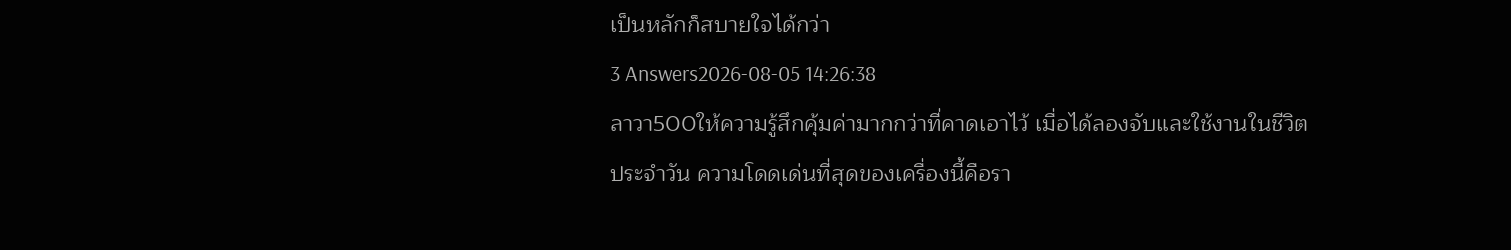เป็นหลักก็สบายใจได้กว่า
3 Answers2026-08-05 14:26:38
ลาวา500ให้ความรู้สึกคุ้มค่ามากกว่าที่คาดเอาไว้ เมื่อได้ลองจับและใช้งานในชีวิตประจำวัน ความโดดเด่นที่สุดของเครื่องนี้คือรา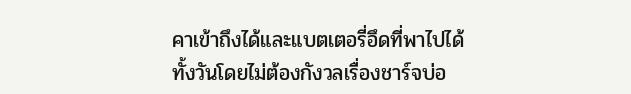คาเข้าถึงได้และแบตเตอรี่อึดที่พาไปได้ทั้งวันโดยไม่ต้องกังวลเรื่องชาร์จบ่อ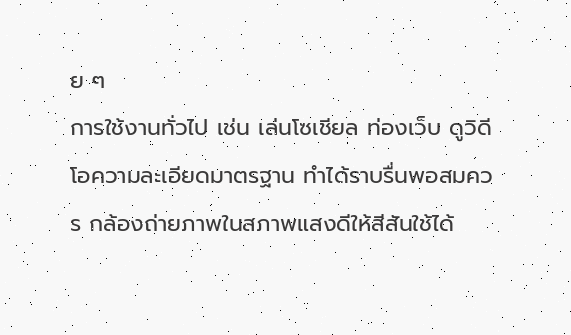ย ๆ
การใช้งานทั่วไป เช่น เล่นโซเชียล ท่องเว็บ ดูวิดีโอความละเอียดมาตรฐาน ทำได้ราบรื่นพอสมควร กล้องถ่ายภาพในสภาพแสงดีให้สีสันใช้ได้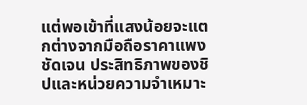แต่พอเข้าที่แสงน้อยจะแตกต่างจากมือถือราคาแพงชัดเจน ประสิทธิภาพของชิปและหน่วยความจำเหมาะ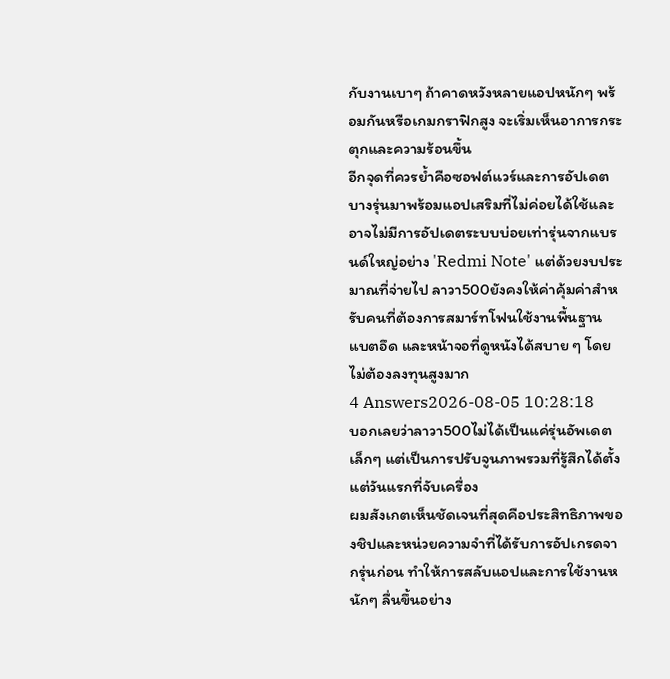กับงานเบาๆ ถ้าคาดหวังหลายแอปหนักๆ พร้อมกันหรือเกมกราฟิกสูง จะเริ่มเห็นอาการกระตุกและความร้อนขึ้น
อีกจุดที่ควรย้ำคือซอฟต์แวร์และการอัปเดต บางรุ่นมาพร้อมแอปเสริมที่ไม่ค่อยได้ใช้และอาจไม่มีการอัปเดตระบบบ่อยเท่ารุ่นจากแบรนด์ใหญ่อย่าง 'Redmi Note' แต่ด้วยงบประมาณที่จ่ายไป ลาวา500ยังคงให้ค่าคุ้มค่าสำหรับคนที่ต้องการสมาร์ทโฟนใช้งานพื้นฐาน แบตอึด และหน้าจอที่ดูหนังได้สบาย ๆ โดยไม่ต้องลงทุนสูงมาก
4 Answers2026-08-05 10:28:18
บอกเลยว่าลาวา500ไม่ได้เป็นแค่รุ่นอัพเดตเล็กๆ แต่เป็นการปรับจูนภาพรวมที่รู้สึกได้ตั้งแต่วันแรกที่จับเครื่อง
ผมสังเกตเห็นชัดเจนที่สุดคือประสิทธิภาพของชิปและหน่วยความจำที่ได้รับการอัปเกรดจากรุ่นก่อน ทำให้การสลับแอปและการใช้งานหนักๆ ลื่นขึ้นอย่าง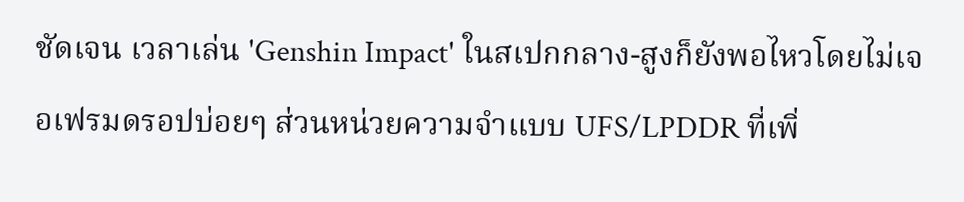ชัดเจน เวลาเล่น 'Genshin Impact' ในสเปกกลาง-สูงก็ยังพอไหวโดยไม่เจอเฟรมดรอปบ่อยๆ ส่วนหน่วยความจำแบบ UFS/LPDDR ที่เพิ่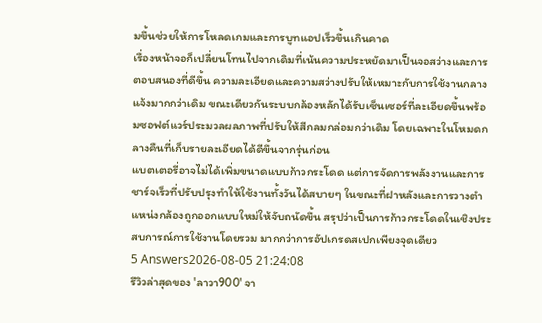มขึ้นช่วยให้การโหลดเกมและการบูทแอปเร็วขึ้นเกินคาด
เรื่องหน้าจอก็เปลี่ยนโทนไปจากเดิมที่เน้นความประหยัดมาเป็นจอสว่างและการตอบสนองที่ดีขึ้น ความละเอียดและความสว่างปรับให้เหมาะกับการใช้งานกลางแจ้งมากกว่าเดิม ขณะเดียวกันระบบกล้องหลักได้รับเซ็นเซอร์ที่ละเอียดขึ้นพร้อมซอฟต์แวร์ประมวลผลภาพที่ปรับให้สีกลมกล่อมกว่าเดิม โดยเฉพาะในโหมดกลางคืนที่เก็บรายละเอียดได้ดีขึ้นจากรุ่นก่อน
แบตเตอรี่อาจไม่ได้เพิ่มขนาดแบบก้าวกระโดด แต่การจัดการพลังงานและการชาร์จเร็วที่ปรับปรุงทำให้ใช้งานทั้งวันได้สบายๆ ในขณะที่ฝาหลังและการวางตำแหน่งกล้องถูกออกแบบใหม่ให้จับถนัดขึ้น สรุปว่าเป็นการก้าวกระโดดในเชิงประสบการณ์การใช้งานโดยรวม มากกว่าการอัปเกรดสเปกเพียงจุดเดียว
5 Answers2026-08-05 21:24:08
รีวิวล่าสุดของ 'ลาวา900' จา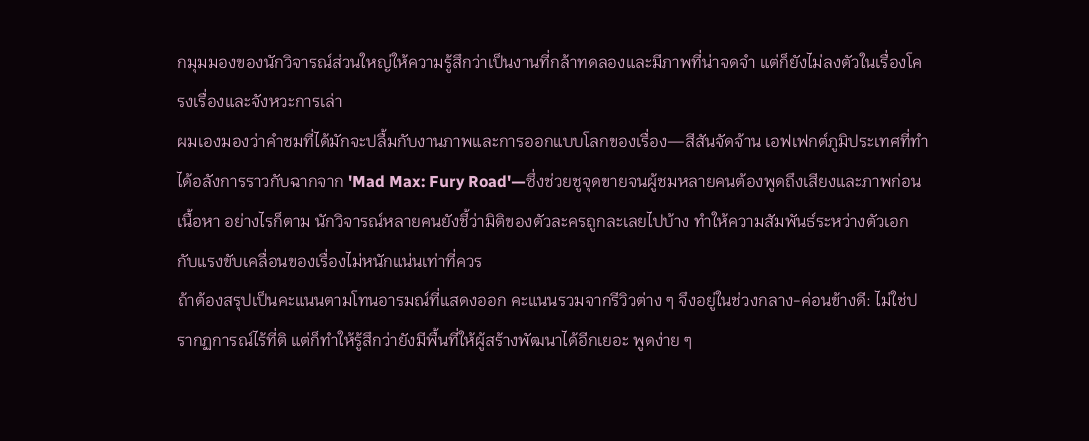กมุมมองของนักวิจารณ์ส่วนใหญ่ให้ความรู้สึกว่าเป็นงานที่กล้าทดลองและมีภาพที่น่าจดจำ แต่ก็ยังไม่ลงตัวในเรื่องโครงเรื่องและจังหวะการเล่า
ผมเองมองว่าคำชมที่ได้มักจะปลื้มกับงานภาพและการออกแบบโลกของเรื่อง—สีสันจัดจ้าน เอฟเฟกต์ภูมิประเทศที่ทำได้อลังการราวกับฉากจาก 'Mad Max: Fury Road'—ซึ่งช่วยชูจุดขายจนผู้ชมหลายคนต้องพูดถึงเสียงและภาพก่อนเนื้อหา อย่างไรก็ตาม นักวิจารณ์หลายคนยังชี้ว่ามิติของตัวละครถูกละเลยไปบ้าง ทำให้ความสัมพันธ์ระหว่างตัวเอกกับแรงขับเคลื่อนของเรื่องไม่หนักแน่นเท่าที่ควร
ถ้าต้องสรุปเป็นคะแนนตามโทนอารมณ์ที่แสดงออก คะแนนรวมจากรีวิวต่าง ๆ จึงอยู่ในช่วงกลาง-ค่อนข้างดี: ไม่ใช่ปรากฏการณ์ไร้ที่ติ แต่ก็ทำให้รู้สึกว่ายังมีพื้นที่ให้ผู้สร้างพัฒนาได้อีกเยอะ พูดง่าย ๆ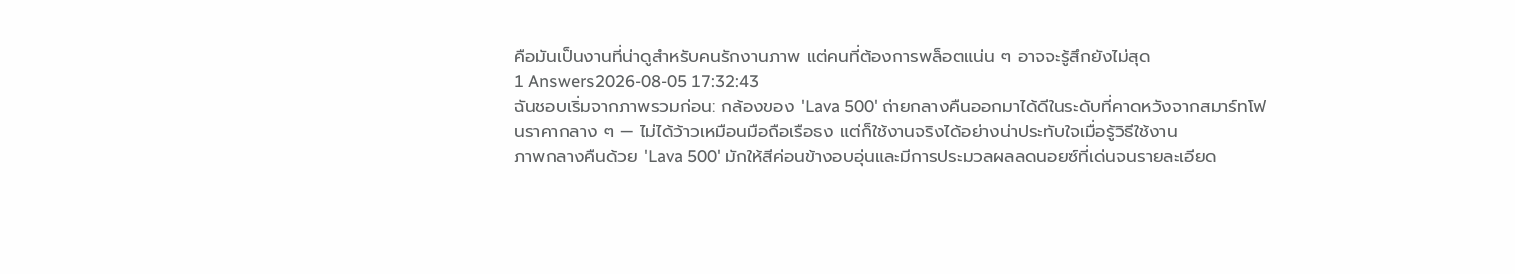คือมันเป็นงานที่น่าดูสำหรับคนรักงานภาพ แต่คนที่ต้องการพล็อตแน่น ๆ อาจจะรู้สึกยังไม่สุด
1 Answers2026-08-05 17:32:43
ฉันชอบเริ่มจากภาพรวมก่อน: กล้องของ 'Lava 500' ถ่ายกลางคืนออกมาได้ดีในระดับที่คาดหวังจากสมาร์ทโฟนราคากลาง ๆ — ไม่ได้ว้าวเหมือนมือถือเรือธง แต่ก็ใช้งานจริงได้อย่างน่าประทับใจเมื่อรู้วิธีใช้งาน
ภาพกลางคืนด้วย 'Lava 500' มักให้สีค่อนข้างอบอุ่นและมีการประมวลผลลดนอยซ์ที่เด่นจนรายละเอียด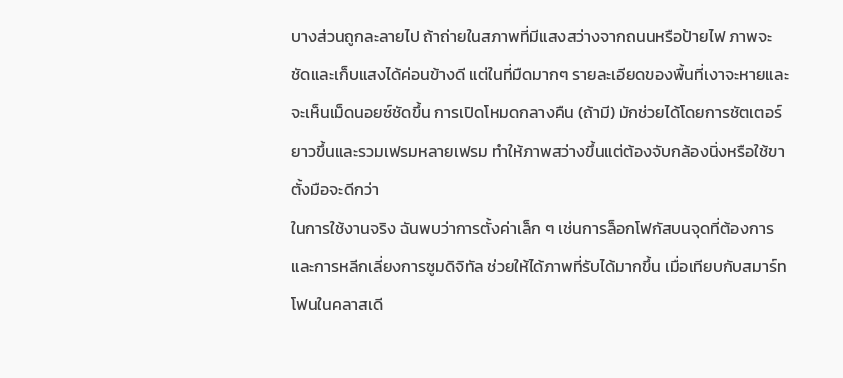บางส่วนถูกละลายไป ถ้าถ่ายในสภาพที่มีแสงสว่างจากถนนหรือป้ายไฟ ภาพจะชัดและเก็บแสงได้ค่อนข้างดี แต่ในที่มืดมากๆ รายละเอียดของพื้นที่เงาจะหายและจะเห็นเม็ดนอยซ์ชัดขึ้น การเปิดโหมดกลางคืน (ถ้ามี) มักช่วยได้โดยการชัตเตอร์ยาวขึ้นและรวมเฟรมหลายเฟรม ทำให้ภาพสว่างขึ้นแต่ต้องจับกล้องนิ่งหรือใช้ขาตั้งมือจะดีกว่า
ในการใช้งานจริง ฉันพบว่าการตั้งค่าเล็ก ๆ เช่นการล็อกโฟกัสบนจุดที่ต้องการ และการหลีกเลี่ยงการซูมดิจิทัล ช่วยให้ได้ภาพที่รับได้มากขึ้น เมื่อเทียบกับสมาร์ทโฟนในคลาสเดี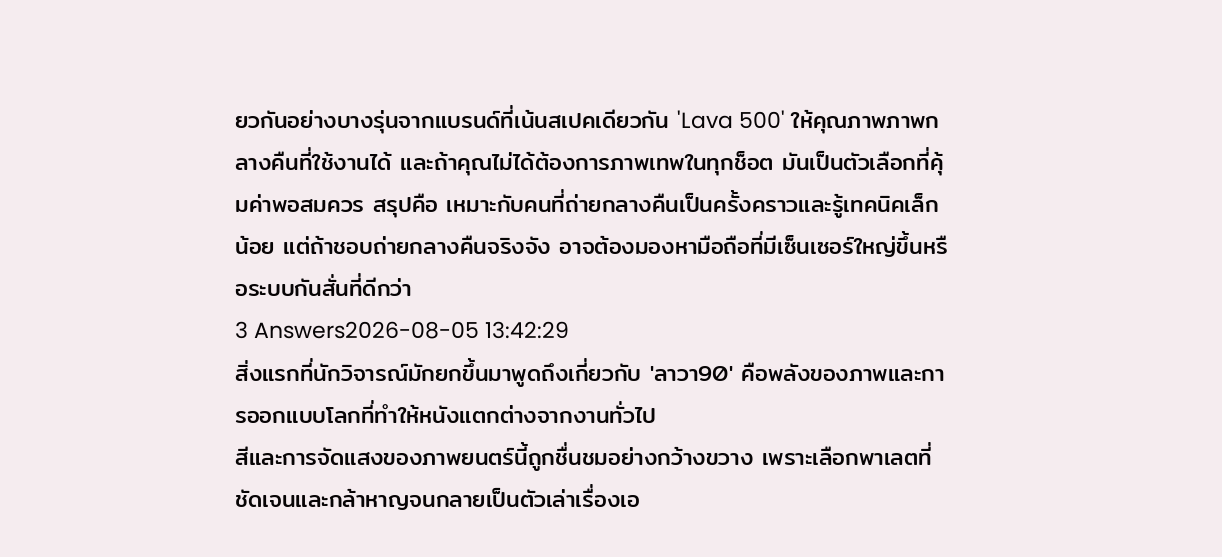ยวกันอย่างบางรุ่นจากแบรนด์ที่เน้นสเปคเดียวกัน 'Lava 500' ให้คุณภาพภาพกลางคืนที่ใช้งานได้ และถ้าคุณไม่ได้ต้องการภาพเทพในทุกช็อต มันเป็นตัวเลือกที่คุ้มค่าพอสมควร สรุปคือ เหมาะกับคนที่ถ่ายกลางคืนเป็นครั้งคราวและรู้เทคนิคเล็กน้อย แต่ถ้าชอบถ่ายกลางคืนจริงจัง อาจต้องมองหามือถือที่มีเซ็นเซอร์ใหญ่ขึ้นหรือระบบกันสั่นที่ดีกว่า
3 Answers2026-08-05 13:42:29
สิ่งแรกที่นักวิจารณ์มักยกขึ้นมาพูดถึงเกี่ยวกับ 'ลาวา90' คือพลังของภาพและการออกแบบโลกที่ทำให้หนังแตกต่างจากงานทั่วไป
สีและการจัดแสงของภาพยนตร์นี้ถูกชื่นชมอย่างกว้างขวาง เพราะเลือกพาเลตที่ชัดเจนและกล้าหาญจนกลายเป็นตัวเล่าเรื่องเอ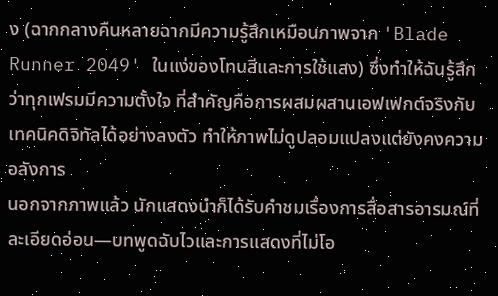ง (ฉากกลางคืนหลายฉากมีความรู้สึกเหมือนภาพจาก 'Blade Runner 2049' ในแง่ของโทนสีและการใช้แสง) ซึ่งทำให้ฉันรู้สึกว่าทุกเฟรมมีความตั้งใจ ที่สำคัญคือการผสมผสานเอฟเฟกต์จริงกับเทคนิคดิจิทัลได้อย่างลงตัว ทำให้ภาพไม่ดูปลอมแปลงแต่ยังคงความอลังการ
นอกจากภาพแล้ว นักแสดงนำก็ได้รับคำชมเรื่องการสื่อสารอารมณ์ที่ละเอียดอ่อน—บทพูดฉับไวและการแสดงที่ไม่โอ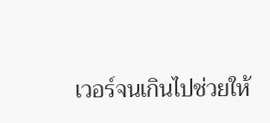เวอร์จนเกินไปช่วยให้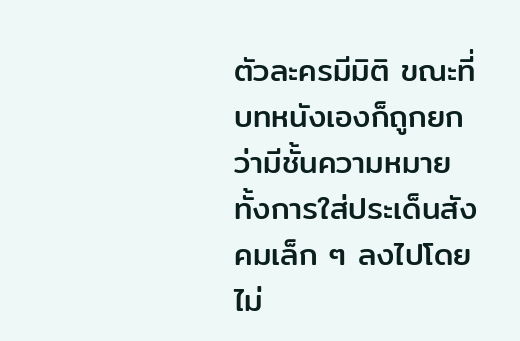ตัวละครมีมิติ ขณะที่บทหนังเองก็ถูกยกว่ามีชั้นความหมาย ทั้งการใส่ประเด็นสังคมเล็ก ๆ ลงไปโดยไม่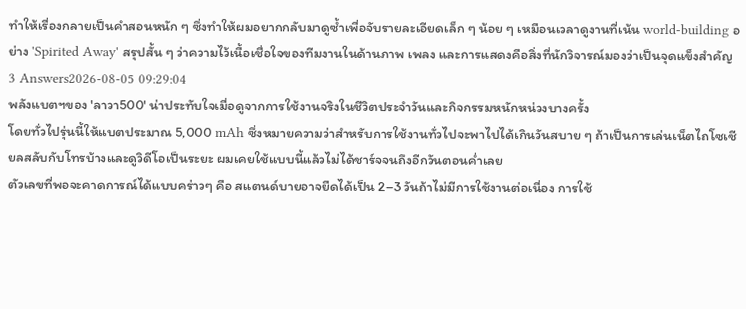ทำให้เรื่องกลายเป็นคำสอนหนัก ๆ ซึ่งทำให้ผมอยากกลับมาดูซ้ำเพื่อจับรายละเอียดเล็ก ๆ น้อย ๆ เหมือนเวลาดูงานที่เน้น world-building อย่าง 'Spirited Away' สรุปสั้น ๆ ว่าความไว้เนื้อเชื่อใจของทีมงานในด้านภาพ เพลง และการแสดงคือสิ่งที่นักวิจารณ์มองว่าเป็นจุดแข็งสำคัญ
3 Answers2026-08-05 09:29:04
พลังแบตฯของ 'ลาวา500' น่าประทับใจเมื่อดูจากการใช้งานจริงในชีวิตประจำวันและกิจกรรมหนักหน่วงบางครั้ง
โดยทั่วไปรุ่นนี้ให้แบตประมาณ 5,000 mAh ซึ่งหมายความว่าสำหรับการใช้งานทั่วไปจะพาไปได้เกินวันสบาย ๆ ถ้าเป็นการเล่นเน็ตไถโซเชียลสลับกับโทรบ้างและดูวิดีโอเป็นระยะ ผมเคยใช้แบบนี้แล้วไม่ได้ชาร์จจนถึงอีกวันตอนค่ำเลย
ตัวเลขที่พอจะคาดการณ์ได้แบบคร่าวๆ คือ สแตนด์บายอาจยืดได้เป็น 2–3 วันถ้าไม่มีการใช้งานต่อเนื่อง การใช้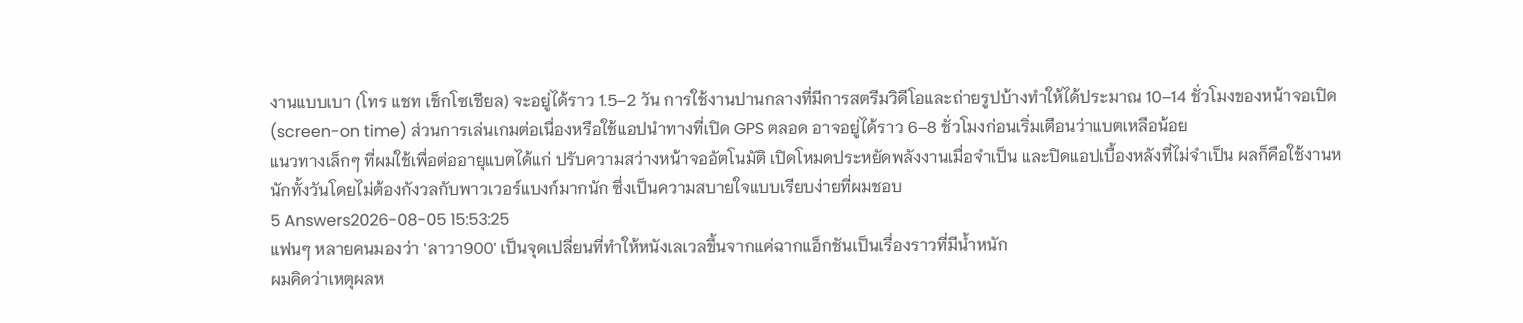งานแบบเบา (โทร แชท เช็กโซเชียล) จะอยู่ได้ราว 1.5–2 วัน การใช้งานปานกลางที่มีการสตรีมวิดีโอและถ่ายรูปบ้างทำให้ได้ประมาณ 10–14 ชั่วโมงของหน้าจอเปิด (screen-on time) ส่วนการเล่นเกมต่อเนื่องหรือใช้แอปนำทางที่เปิด GPS ตลอด อาจอยู่ได้ราว 6–8 ชั่วโมงก่อนเริ่มเตือนว่าแบตเหลือน้อย
แนวทางเล็กๆ ที่ผมใช้เพื่อต่ออายุแบตได้แก่ ปรับความสว่างหน้าจออัตโนมัติ เปิดโหมดประหยัดพลังงานเมื่อจำเป็น และปิดแอปเบื้องหลังที่ไม่จำเป็น ผลก็คือใช้งานหนักทั้งวันโดยไม่ต้องกังวลกับพาวเวอร์แบงก์มากนัก ซึ่งเป็นความสบายใจแบบเรียบง่ายที่ผมชอบ
5 Answers2026-08-05 15:53:25
แฟนๆ หลายคนมองว่า 'ลาวา900' เป็นจุดเปลี่ยนที่ทำให้หนังเลเวลขึ้นจากแค่ฉากแอ็กชันเป็นเรื่องราวที่มีน้ำหนัก
ผมคิดว่าเหตุผลห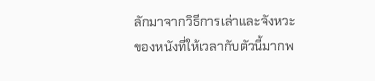ลักมาจากวิธีการเล่าและจังหวะของหนังที่ให้เวลากับตัวนี้มากพ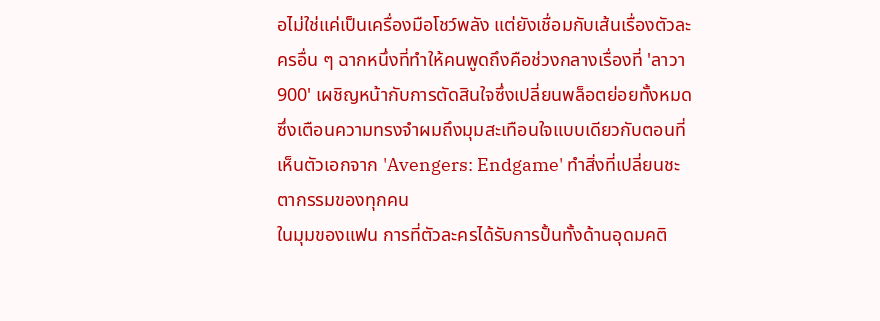อไม่ใช่แค่เป็นเครื่องมือโชว์พลัง แต่ยังเชื่อมกับเส้นเรื่องตัวละครอื่น ๆ ฉากหนึ่งที่ทำให้คนพูดถึงคือช่วงกลางเรื่องที่ 'ลาวา900' เผชิญหน้ากับการตัดสินใจซึ่งเปลี่ยนพล็อตย่อยทั้งหมด ซึ่งเตือนความทรงจำผมถึงมุมสะเทือนใจแบบเดียวกับตอนที่เห็นตัวเอกจาก 'Avengers: Endgame' ทำสิ่งที่เปลี่ยนชะตากรรมของทุกคน
ในมุมของแฟน การที่ตัวละครได้รับการปั้นทั้งด้านอุดมคติ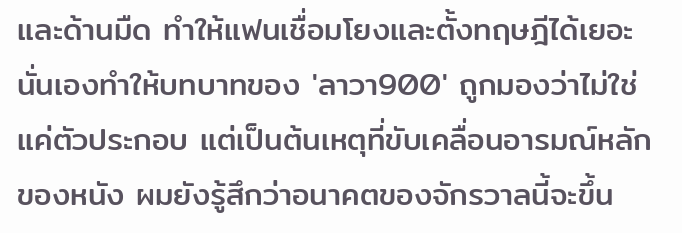และด้านมืด ทำให้แฟนเชื่อมโยงและตั้งทฤษฎีได้เยอะ นั่นเองทำให้บทบาทของ 'ลาวา900' ถูกมองว่าไม่ใช่แค่ตัวประกอบ แต่เป็นต้นเหตุที่ขับเคลื่อนอารมณ์หลักของหนัง ผมยังรู้สึกว่าอนาคตของจักรวาลนี้จะขึ้น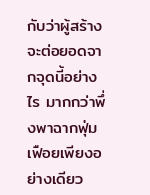กับว่าผู้สร้างจะต่อยอดจากจุดนี้อย่างไร มากกว่าพึ่งพาฉากฟุ่มเฟือยเพียงอย่างเดียว